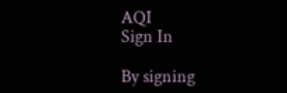AQI
Sign In

By signing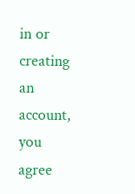in or creating an account, you agree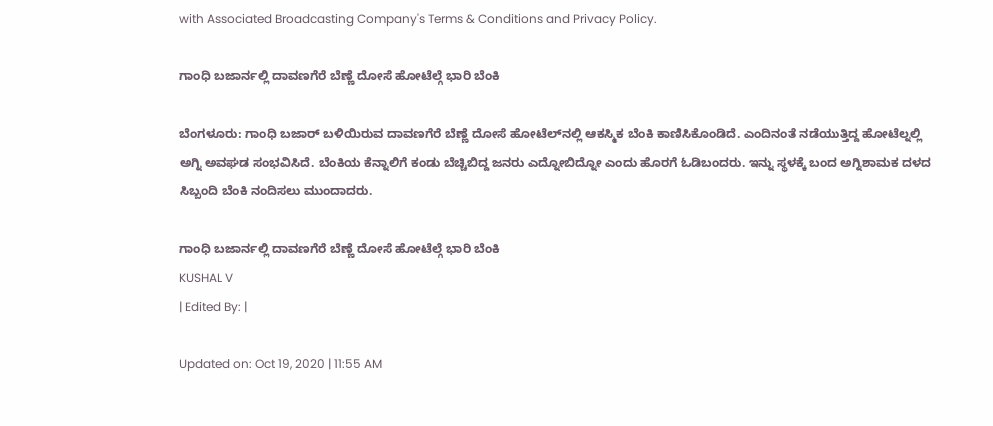with Associated Broadcasting Company's Terms & Conditions and Privacy Policy.

ಗಾಂಧಿ ಬಜಾರ್ನಲ್ಲಿ ದಾವಣಗೆರೆ ಬೆಣ್ಣೆ ದೋಸೆ ಹೋಟೆಲ್ಗೆ ಭಾರಿ ಬೆಂಕಿ

ಬೆಂಗಳೂರು: ಗಾಂಧಿ ಬಜಾರ್ ಬಳಿಯಿರುವ ದಾವಣಗೆರೆ ಬೆಣ್ಣೆ ದೋಸೆ ಹೋಟೆಲ್‌ನಲ್ಲಿ ಆಕಸ್ಮಿಕ ಬೆಂಕಿ ಕಾಣಿಸಿಕೊಂಡಿದೆ. ಎಂದಿನಂತೆ ನಡೆಯುತ್ತಿದ್ದ ಹೋಟೆಲ್ನಲ್ಲಿ ಅಗ್ನಿ ಅವಘಡ‌ ಸಂಭವಿಸಿದೆ. ಬೆಂಕಿಯ ಕೆನ್ನಾಲಿಗೆ ಕಂಡು ಬೆಚ್ಚಿಬಿದ್ದ ಜನರು ಎದ್ನೋಬಿದ್ನೋ ಎಂದು ಹೊರಗೆ ಓಡಿಬಂದರು. ಇನ್ನು ಸ್ಥಳಕ್ಕೆ ಬಂದ ಅಗ್ನಿಶಾಮಕ ದಳದ ಸಿಬ್ಬಂದಿ ಬೆಂಕಿ ನಂದಿಸಲು ಮುಂದಾದರು.

ಗಾಂಧಿ ಬಜಾರ್ನಲ್ಲಿ ದಾವಣಗೆರೆ ಬೆಣ್ಣೆ ದೋಸೆ ಹೋಟೆಲ್ಗೆ ಭಾರಿ ಬೆಂಕಿ
KUSHAL V
| Edited By: |

Updated on: Oct 19, 2020 | 11:55 AM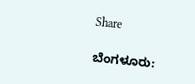Share

ಬೆಂಗಳೂರು: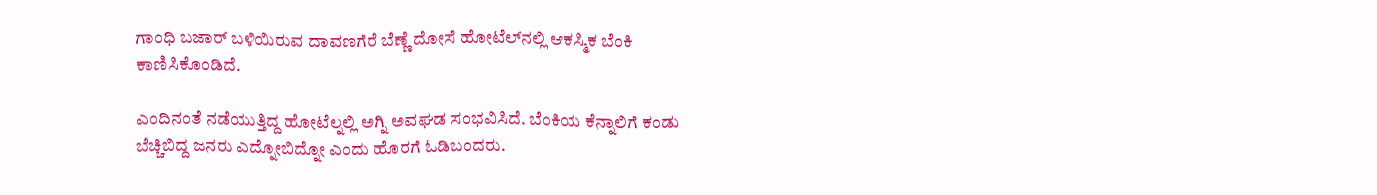ಗಾಂಧಿ ಬಜಾರ್ ಬಳಿಯಿರುವ ದಾವಣಗೆರೆ ಬೆಣ್ಣೆ ದೋಸೆ ಹೋಟೆಲ್‌ನಲ್ಲಿ ಆಕಸ್ಮಿಕ ಬೆಂಕಿ ಕಾಣಿಸಿಕೊಂಡಿದೆ.

ಎಂದಿನಂತೆ ನಡೆಯುತ್ತಿದ್ದ ಹೋಟೆಲ್ನಲ್ಲಿ ಅಗ್ನಿ ಅವಘಡ‌ ಸಂಭವಿಸಿದೆ. ಬೆಂಕಿಯ ಕೆನ್ನಾಲಿಗೆ ಕಂಡು ಬೆಚ್ಚಿಬಿದ್ದ ಜನರು ಎದ್ನೋಬಿದ್ನೋ ಎಂದು ಹೊರಗೆ ಓಡಿಬಂದರು.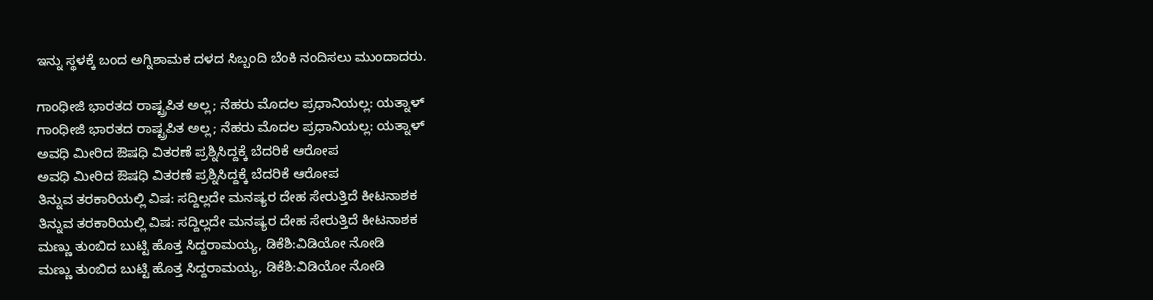ಇನ್ನು ಸ್ಥಳಕ್ಕೆ ಬಂದ ಅಗ್ನಿಶಾಮಕ ದಳದ ಸಿಬ್ಬಂದಿ ಬೆಂಕಿ ನಂದಿಸಲು ಮುಂದಾದರು.

ಗಾಂಧೀಜಿ ಭಾರತದ ರಾಷ್ಟ್ರಪಿತ ಅಲ್ಲ; ನೆಹರು ಮೊದಲ ಪ್ರಧಾನಿಯಲ್ಲ: ಯತ್ನಾಳ್
ಗಾಂಧೀಜಿ ಭಾರತದ ರಾಷ್ಟ್ರಪಿತ ಅಲ್ಲ; ನೆಹರು ಮೊದಲ ಪ್ರಧಾನಿಯಲ್ಲ: ಯತ್ನಾಳ್
ಅವಧಿ ಮೀರಿದ ಔಷಧಿ ವಿತರಣೆ ಪ್ರಶ್ನಿಸಿದ್ದಕ್ಕೆ ಬೆದರಿಕೆ ಆರೋಪ
ಅವಧಿ ಮೀರಿದ ಔಷಧಿ ವಿತರಣೆ ಪ್ರಶ್ನಿಸಿದ್ದಕ್ಕೆ ಬೆದರಿಕೆ ಆರೋಪ
ತಿನ್ನುವ ತರಕಾರಿಯಲ್ಲಿ ವಿಷ: ಸದ್ದಿಲ್ಲದೇ ಮನಷ್ಯರ ದೇಹ ಸೇರುತ್ತಿದೆ ಕೀಟನಾಶಕ
ತಿನ್ನುವ ತರಕಾರಿಯಲ್ಲಿ ವಿಷ: ಸದ್ದಿಲ್ಲದೇ ಮನಷ್ಯರ ದೇಹ ಸೇರುತ್ತಿದೆ ಕೀಟನಾಶಕ
ಮಣ್ಣು ತುಂಬಿದ ಬುಟ್ಟಿ ಹೊತ್ತ ಸಿದ್ದರಾಮಯ್ಯ, ಡಿಕೆಶಿ:ವಿಡಿಯೋ ನೋಡಿ
ಮಣ್ಣು ತುಂಬಿದ ಬುಟ್ಟಿ ಹೊತ್ತ ಸಿದ್ದರಾಮಯ್ಯ, ಡಿಕೆಶಿ:ವಿಡಿಯೋ ನೋಡಿ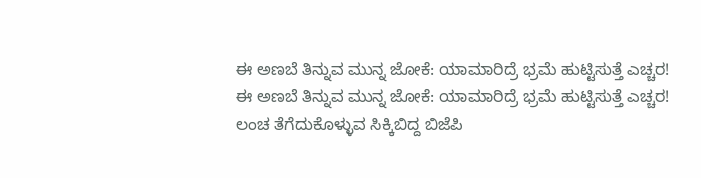ಈ ಅಣಬೆ ತಿನ್ನುವ ಮುನ್ನ ಜೋಕೆ: ಯಾಮಾರಿದ್ರೆ ಭ್ರಮೆ ಹುಟ್ಟಿಸುತ್ತೆ ಎಚ್ಚರ!
ಈ ಅಣಬೆ ತಿನ್ನುವ ಮುನ್ನ ಜೋಕೆ: ಯಾಮಾರಿದ್ರೆ ಭ್ರಮೆ ಹುಟ್ಟಿಸುತ್ತೆ ಎಚ್ಚರ!
ಲಂಚ ತೆಗೆದುಕೊಳ್ಳುವ ಸಿಕ್ಕಿಬಿದ್ದ ಬಿಜೆಪಿ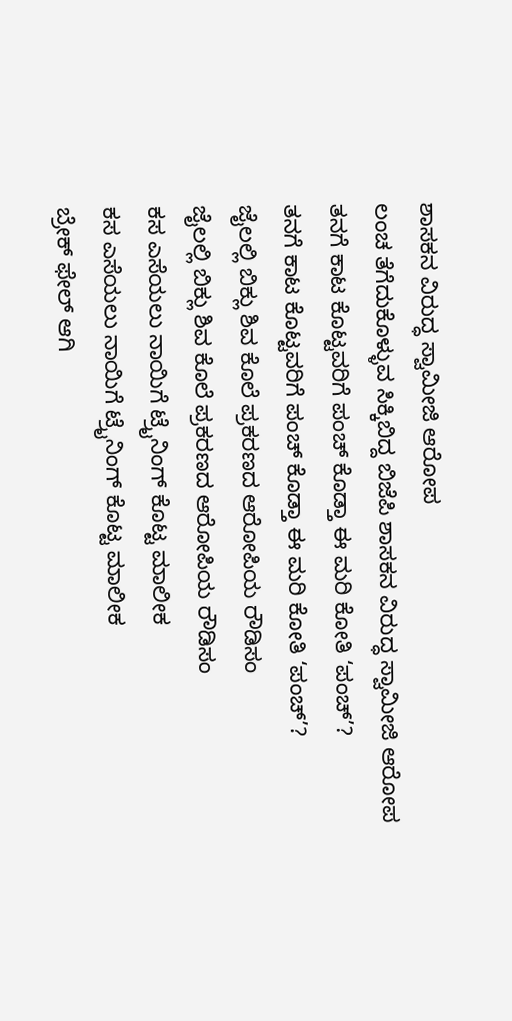ಶಾಸಕನ ವಿರುದ್ಧ ಸ್ವಾಮೀಜಿ ಆರೋಪ
ಲಂಚ ತೆಗೆದುಕೊಳ್ಳುವ ಸಿಕ್ಕಿಬಿದ್ದ ಬಿಜೆಪಿ ಶಾಸಕನ ವಿರುದ್ಧ ಸ್ವಾಮೀಜಿ ಆರೋಪ
ತನಗೆ ಕಾಟ ಕೊಟ್ಟವರಿಗೆ ಪಂಚ್ ಕೊಡ್ತಾ ಈ ಮರಿ ಕೋತಿ ‘ಪಂಚ್’?
ತನಗೆ ಕಾಟ ಕೊಟ್ಟವರಿಗೆ ಪಂಚ್ ಕೊಡ್ತಾ ಈ ಮರಿ ಕೋತಿ ‘ಪಂಚ್’?
ಜೈಲಲ್ಲಿ ಬಿಕ್ಲು ಶಿವ ಕೊಲೆ ಪ್ರಕರಣದ ಆರೋಪಿಯ ರೌಡಿಸಂ
ಜೈಲಲ್ಲಿ ಬಿಕ್ಲು ಶಿವ ಕೊಲೆ ಪ್ರಕರಣದ ಆರೋಪಿಯ ರೌಡಿಸಂ
ಕಸ ಎಸೆಯಲು ನಾಯಿಗೆ ಟ್ರೈನಿಂಗ್ ಕೊಟ್ಟ ಮಾಲೀಕ
ಕಸ ಎಸೆಯಲು ನಾಯಿಗೆ ಟ್ರೈನಿಂಗ್ ಕೊಟ್ಟ ಮಾಲೀಕ
ಬ್ರೇಕ್ ಫೇಲ್ ಆಗಿ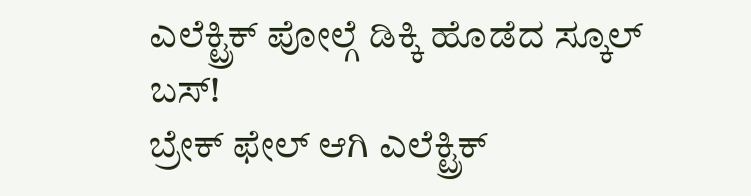ಎಲೆಕ್ಟ್ರಿಕ್ ಪೋಲ್ಗೆ ಡಿಕ್ಕಿ ಹೊಡೆದ ಸ್ಕೂಲ್ ಬಸ್!
ಬ್ರೇಕ್ ಫೇಲ್ ಆಗಿ ಎಲೆಕ್ಟ್ರಿಕ್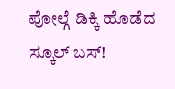ಪೋಲ್ಗೆ ಡಿಕ್ಕಿ ಹೊಡೆದ ಸ್ಕೂಲ್ ಬಸ್!